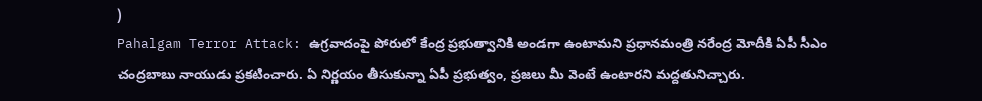)
Pahalgam Terror Attack: ఉగ్రవాదంపై పోరులో కేంద్ర ప్రభుత్వానికి అండగా ఉంటామని ప్రధానమంత్రి నరేంద్ర మోదీకి ఏపీ సీఎం చంద్రబాబు నాయుడు ప్రకటించారు. ఏ నిర్ణయం తీసుకున్నా ఏపీ ప్రభుత్వం, ప్రజలు మీ వెంటే ఉంటారని మద్దతునిచ్చారు.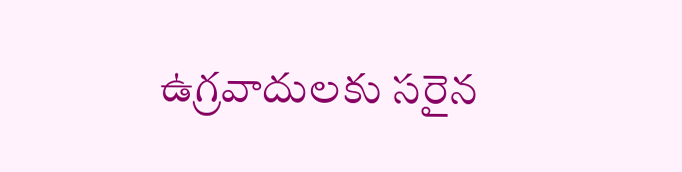ఉగ్రవాదులకు సరైన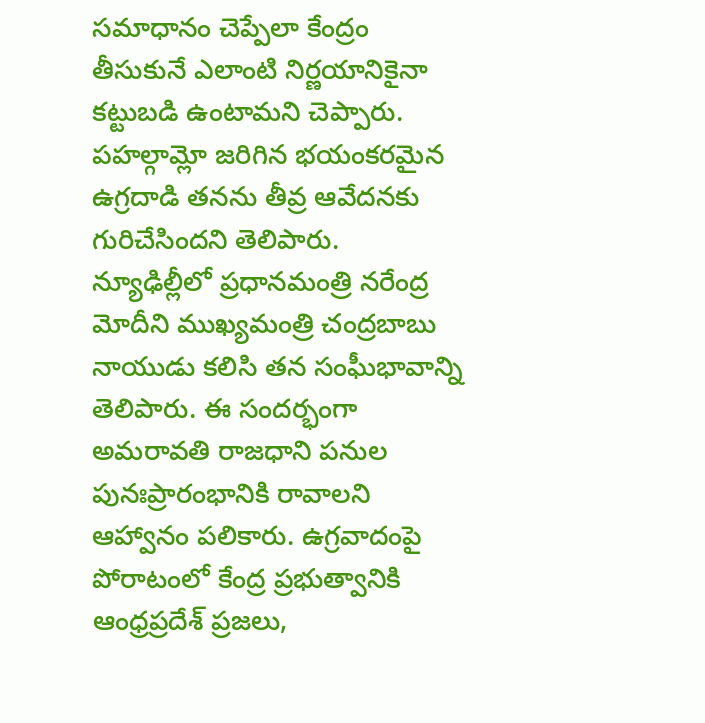సమాధానం చెప్పేలా కేంద్రం తీసుకునే ఎలాంటి నిర్ణయానికైనా కట్టుబడి ఉంటామని చెప్పారు. పహల్గామ్లో జరిగిన భయంకరమైన ఉగ్రదాడి తనను తీవ్ర ఆవేదనకు గురిచేసిందని తెలిపారు.
న్యూఢిల్లీలో ప్రధానమంత్రి నరేంద్ర మోదీని ముఖ్యమంత్రి చంద్రబాబు నాయుడు కలిసి తన సంఘీభావాన్ని తెలిపారు. ఈ సందర్భంగా అమరావతి రాజధాని పనుల పునఃప్రారంభానికి రావాలని ఆహ్వానం పలికారు. ఉగ్రవాదంపై పోరాటంలో కేంద్ర ప్రభుత్వానికి ఆంధ్రప్రదేశ్ ప్రజలు,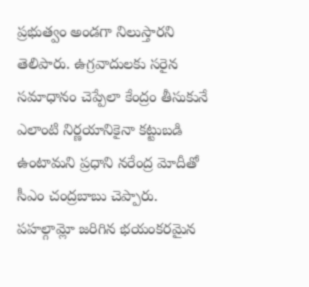ప్రభుత్వం అండగా నిలుస్తారని తెలిపారు. ఉగ్రవాదులకు సరైన సమాధానం చెప్పేలా కేంద్రం తీసుకునే ఎలాంటి నిర్ణయానికైనా కట్టుబడి ఉంటామని ప్రధాని నరేంద్ర మోదీతో సీఎం చంద్రబాబు చెప్పారు.
పహల్గామ్లో జరిగిన భయంకరమైన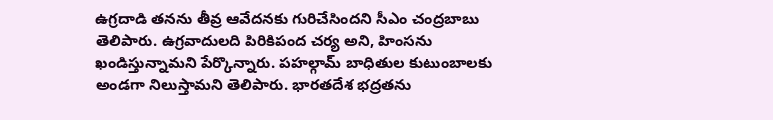ఉగ్రదాడి తనను తీవ్ర ఆవేదనకు గురిచేసిందని సీఎం చంద్రబాబు తెలిపారు. ఉగ్రవాదులది పిరికిపంద చర్య అని, హింసను ఖండిస్తున్నామని పేర్కొన్నారు. పహల్గామ్ బాధితుల కుటుంబాలకు అండగా నిలుస్తామని తెలిపారు. భారతదేశ భద్రతను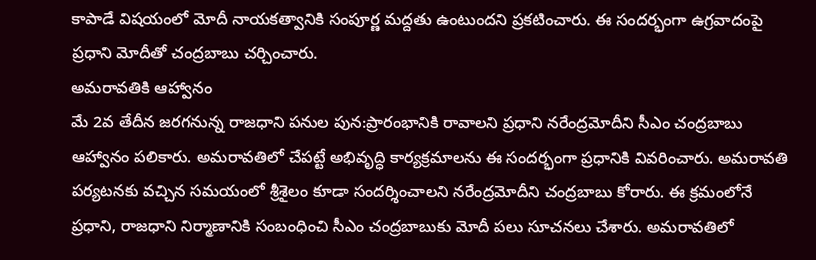కాపాడే విషయంలో మోదీ నాయకత్వానికి సంపూర్ణ మద్దతు ఉంటుందని ప్రకటించారు. ఈ సందర్భంగా ఉగ్రవాదంపై ప్రధాని మోదీతో చంద్రబాబు చర్చించారు.
అమరావతికి ఆహ్వానం
మే 2వ తేదీన జరగనున్న రాజధాని పనుల పున:ప్రారంభానికి రావాలని ప్రధాని నరేంద్రమోదీని సీఎం చంద్రబాబు ఆహ్వానం పలికారు. అమరావతిలో చేపట్టే అభివృద్ధి కార్యక్రమాలను ఈ సందర్భంగా ప్రధానికి వివరించారు. అమరావతి పర్యటనకు వచ్చిన సమయంలో శ్రీశైలం కూడా సందర్శించాలని నరేంద్రమోదీని చంద్రబాబు కోరారు. ఈ క్రమంలోనే ప్రధాని, రాజధాని నిర్మాణానికి సంబంధించి సీఎం చంద్రబాబుకు మోదీ పలు సూచనలు చేశారు. అమరావతిలో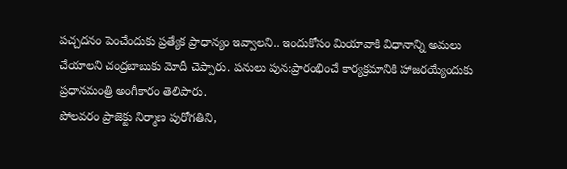పచ్చదనం పెంచేందుకు ప్రత్యేక ప్రాధాన్యం ఇవ్వాలని.. ఇందుకోసం మియావాకి విధానాన్ని అమలు చేయాలని చంద్రబాబుకు మోదీ చెప్పారు. పనులు పున:ప్రారంభించే కార్యక్రమానికి హాజరయ్యేందుకు ప్రధానమంత్రి అంగీకారం తెలిపారు.
పోలవరం ప్రాజెక్టు నిర్మాణ పురోగతిని,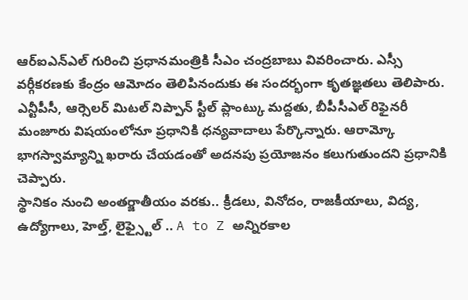ఆర్ఐఎన్ఎల్ గురించి ప్రధానమంత్రికి సీఎం చంద్రబాబు వివరించారు. ఎస్సీ వర్గీకరణకు కేంద్రం ఆమోదం తెలిపినందుకు ఈ సందర్భంగా కృతజ్ఞతలు తెలిపారు. ఎన్టీపీసీ, ఆర్సెలర్ మిటల్ నిప్పాన్ స్టీల్ ప్లాంట్కు మద్దతు, బీపీసీఎల్ రిఫైనరీ మంజూరు విషయంలోనూ ప్రధానికి ధన్యవాదాలు పేర్కొన్నారు. ఆరామ్కో భాగస్వామ్యాన్ని ఖరారు చేయడంతో అదనపు ప్రయోజనం కలుగుతుందని ప్రధానికి చెప్పారు.
స్థానికం నుంచి అంతర్జాతీయం వరకు.. క్రీడలు, వినోదం, రాజకీయాలు, విద్య, ఉద్యోగాలు, హెల్త్, లైఫ్స్టైల్ .. A to Z అన్నిరకాల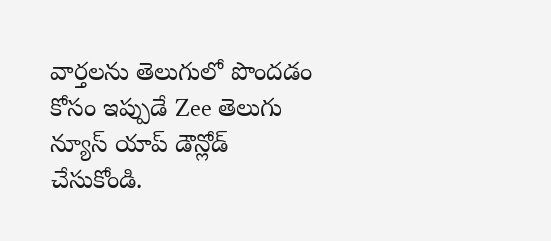వార్తలను తెలుగులో పొందడం కోసం ఇప్పుడే Zee తెలుగు న్యూస్ యాప్ డౌన్లోడ్ చేసుకోండి.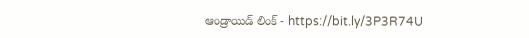ఆండ్రాయిడ్ లింక్ - https://bit.ly/3P3R74U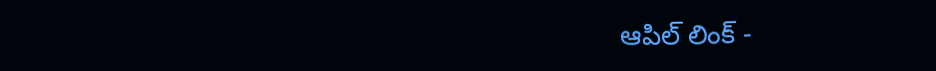ఆపిల్ లింక్ -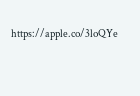https://apple.co/3loQYe